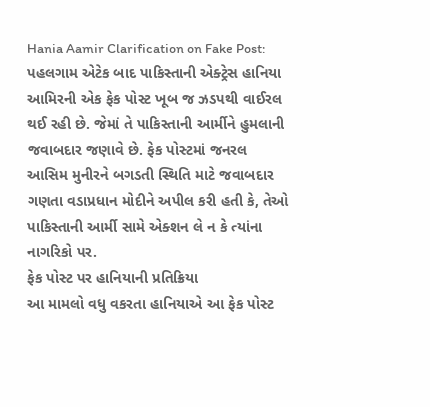Hania Aamir Clarification on Fake Post: પહલગામ એટેક બાદ પાકિસ્તાની એક્ટ્રેસ હાનિયા આમિરની એક ફેક પોસ્ટ ખૂબ જ ઝડપથી વાઈરલ થઈ રહી છે. જેમાં તે પાકિસ્તાની આર્મીને હુમલાની જવાબદાર જણાવે છે. ફેક પોસ્ટમાં જનરલ આસિમ મુનીરને બગડતી સ્થિતિ માટે જવાબદાર ગણતા વડાપ્રધાન મોદીને અપીલ કરી હતી કે, તેઓ પાકિસ્તાની આર્મી સામે એક્શન લે ન કે ત્યાંના નાગરિકો પર.
ફેક પોસ્ટ પર હાનિયાની પ્રતિક્રિયા
આ મામલો વધુ વકરતા હાનિયાએ આ ફેક પોસ્ટ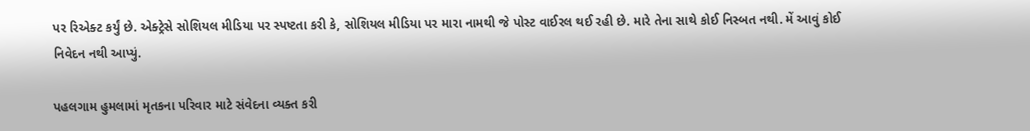પર રિએક્ટ કર્યું છે. એક્ટ્રેસે સોશિયલ મીડિયા પર સ્પષ્ટતા કરી કે, સોશિયલ મીડિયા પર મારા નામથી જે પોસ્ટ વાઈરલ થઈ રહી છે. મારે તેના સાથે કોઈ નિસ્બત નથી. મેં આવું કોઈ નિવેદન નથી આપ્યું.

પહલગામ હુમલામાં મૃતકના પરિવાર માટે સંવેદના વ્યક્ત કરી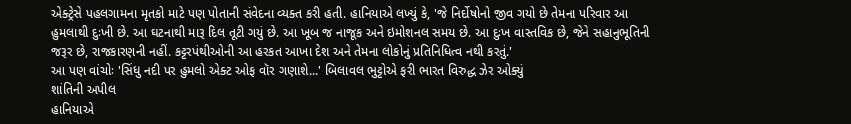એક્ટ્રેસે પહલગામના મૃતકો માટે પણ પોતાની સંવેદના વ્યક્ત કરી હતી. હાનિયાએ લખ્યું કે, 'જે નિર્દોષોનો જીવ ગયો છે તેમના પરિવાર આ હુમલાથી દુઃખી છે. આ ઘટનાથી મારૂ દિલ તૂટી ગયું છે. આ ખૂબ જ નાજૂક અને ઇમોશનલ સમય છે. આ દુઃખ વાસ્તવિક છે, જેને સહાનુભૂતિની જરૂર છે, રાજકારણની નહીં. કટ્ટરપંથીઓની આ હરકત આખા દેશ અને તેમના લોકોનું પ્રતિનિધિત્વ નથી કરતું.'
આ પણ વાંચોઃ 'સિંધુ નદી પર હુમલો એક્ટ ઓફ વૉર ગણાશે...' બિલાવલ ભુટ્ટોએ ફરી ભારત વિરુદ્ધ ઝેર ઓક્યું
શાંતિની અપીલ
હાનિયાએ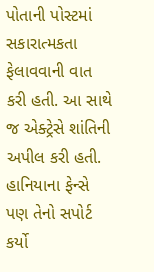પોતાની પોસ્ટમાં સકારાત્મકતા ફેલાવવાની વાત કરી હતી. આ સાથે જ એક્ટ્રેસે શાંતિની અપીલ કરી હતી. હાનિયાના ફેન્સે પણ તેનો સપોર્ટ કર્યો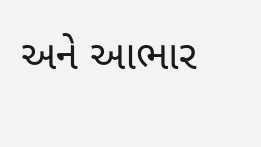અને આભાર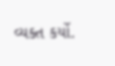વ્યક્ત કર્યો.